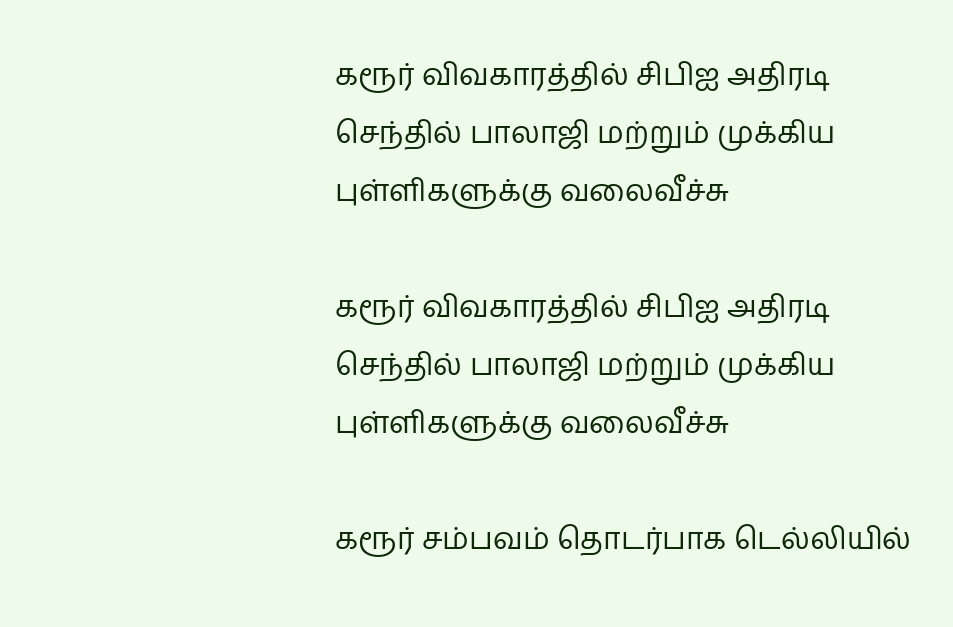கரூர் விவகாரத்தில் சிபிஐ அதிரடி செந்தில் பாலாஜி மற்றும் முக்கிய புள்ளிகளுக்கு வலைவீச்சு

கரூர் விவகாரத்தில் சிபிஐ அதிரடி செந்தில் பாலாஜி மற்றும் முக்கிய புள்ளிகளுக்கு வலைவீச்சு

கரூர் சம்பவம் தொடர்பாக டெல்லியில்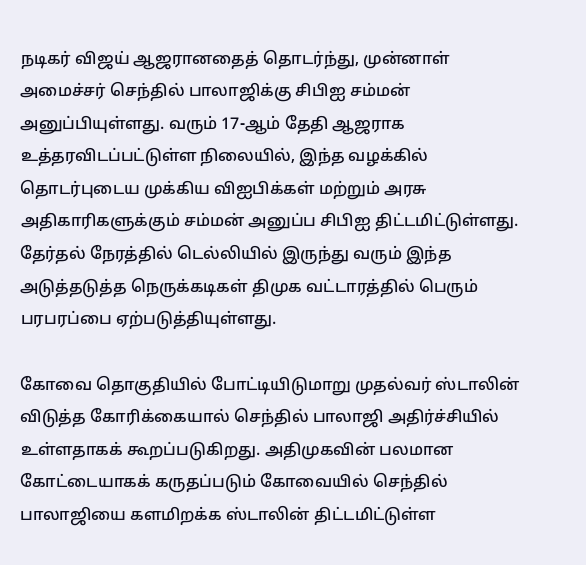நடிகர் விஜய் ஆஜரானதைத் தொடர்ந்து, முன்னாள் அமைச்சர் செந்தில் பாலாஜிக்கு சிபிஐ சம்மன் அனுப்பியுள்ளது. வரும் 17-ஆம் தேதி ஆஜராக உத்தரவிடப்பட்டுள்ள நிலையில், இந்த வழக்கில் தொடர்புடைய முக்கிய விஐபிக்கள் மற்றும் அரசு அதிகாரிகளுக்கும் சம்மன் அனுப்ப சிபிஐ திட்டமிட்டுள்ளது. தேர்தல் நேரத்தில் டெல்லியில் இருந்து வரும் இந்த அடுத்தடுத்த நெருக்கடிகள் திமுக வட்டாரத்தில் பெரும் பரபரப்பை ஏற்படுத்தியுள்ளது.

கோவை தொகுதியில் போட்டியிடுமாறு முதல்வர் ஸ்டாலின் விடுத்த கோரிக்கையால் செந்தில் பாலாஜி அதிர்ச்சியில் உள்ளதாகக் கூறப்படுகிறது. அதிமுகவின் பலமான கோட்டையாகக் கருதப்படும் கோவையில் செந்தில் பாலாஜியை களமிறக்க ஸ்டாலின் திட்டமிட்டுள்ள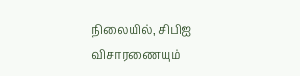நிலையில், சிபிஐ விசாரணையும்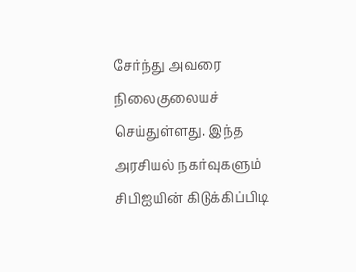சேர்ந்து அவரை நிலைகுலையச் செய்துள்ளது. இந்த அரசியல் நகர்வுகளும் சிபிஐயின் கிடுக்கிப்பிடி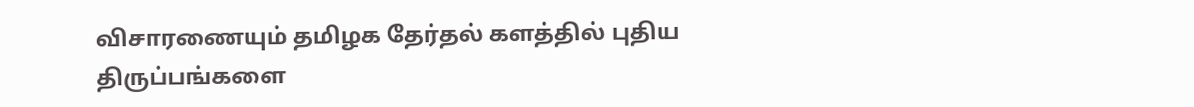விசாரணையும் தமிழக தேர்தல் களத்தில் புதிய திருப்பங்களை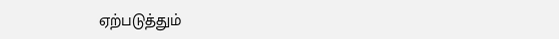ஏற்படுத்தும்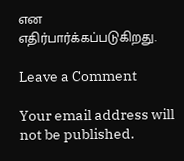என எதிர்பார்க்கப்படுகிறது.

Leave a Comment

Your email address will not be published.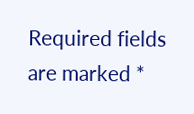Required fields are marked *